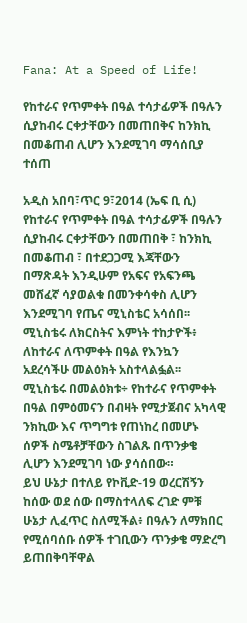Fana: At a Speed of Life!

የከተራና የጥምቀት በዓል ተሳታፊዎች በዓሉን ሲያከብሩ ርቀታቸውን በመጠበቅና ከንክኪ በመቆጠብ ሊሆን እንደሚገባ ማሳሰቢያ ተሰጠ

አዲስ አበባ፣ጥር 9፣2014 (ኤፍ ቢ ሲ) የከተራና የጥምቀት በዓል ተሳታፊዎች በዓሉን ሲያከብሩ ርቀታቸውን በመጠበቅ ፣ ከንክኪ በመቆጠብ ፣ በተደጋጋሚ እጃቸውን በማጽዳት እንዲሁም የአፍና የአፍንጫ መሸፈኛ ሳያወልቁ በመንቀሳቀስ ሊሆን እንደሚገባ የጤና ሚኒስቴር አሳሰበ፡፡
ሚኒስቴሩ ለክርስትና እምነት ተከታዮች፥ ለከተራና ለጥምቀት በዓል የእንኳን አደረሳችሁ መልዕክት አስተላልፏል፡፡
ሚኒስቴሩ በመልዕክቱ÷ የከተራና የጥምቀት በዓል በምዕመናን በብዛት የሚታጀብና አካላዊ ንክኪው እና ጥግግቱ የጠነከረ በመሆኑ ሰዎች ስሜቶቻቸውን ስገልጹ በጥንቃቄ ሊሆን እንደሚገባ ነው ያሳሰበው።
ይህ ሁኔታ በተለይ የኮቪድ-19 ወረርሽኝን ከሰው ወደ ሰው በማስተላለፍ ረገድ ምቹ ሁኔታ ሊፈጥር ስለሚችል፥ በዓሉን ለማክበር የሚሰባሰቡ ሰዎች ተገቢውን ጥንቃቄ ማድረግ ይጠበቅባቸዋል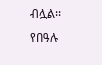ብሏል፡፡
የበዓሉ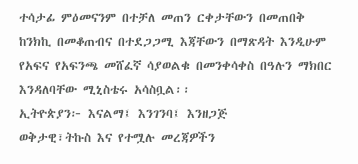ተሳታፊ ምዕመናንም በተቻለ መጠን ርቀታቸውን በመጠበቅ ከንክኪ በመቆጠብና በተደጋጋሚ እጃቸውን በማጽዳት እንዲሁም የአፍና የአፍንጫ መሸፈኛ ሳያወልቁ በመንቀሳቀስ በዓሉን ማክበር እንዳለባቸው ሚኒስቴሩ አሳስቧል፡፡
ኢትዮጵያን፦ እናልማ፤ እንገንባ፤ እንዘጋጅ
ወቅታዊ፣ትኩስ እና የተሟሉ መረጃዎችን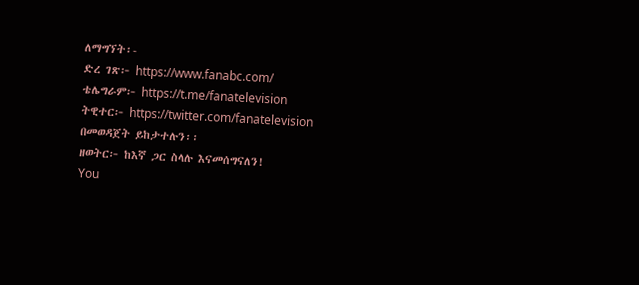ለማግኘት፡-
ድረ ገጽ፦ https://www.fanabc.com/
ቴሌግራም፦ https://t.me/fanatelevision
ትዊተር፦ https://twitter.com/fanatelevision በመወዳጀት ይከታተሉን፡፡
ዘወትር፦ ከእኛ ጋር ስላሉ እናመሰግናለን!
You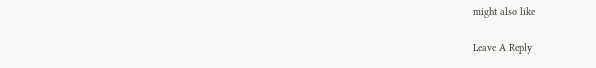might also like

Leave A Reply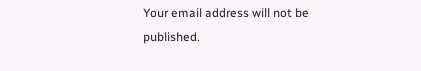Your email address will not be published.